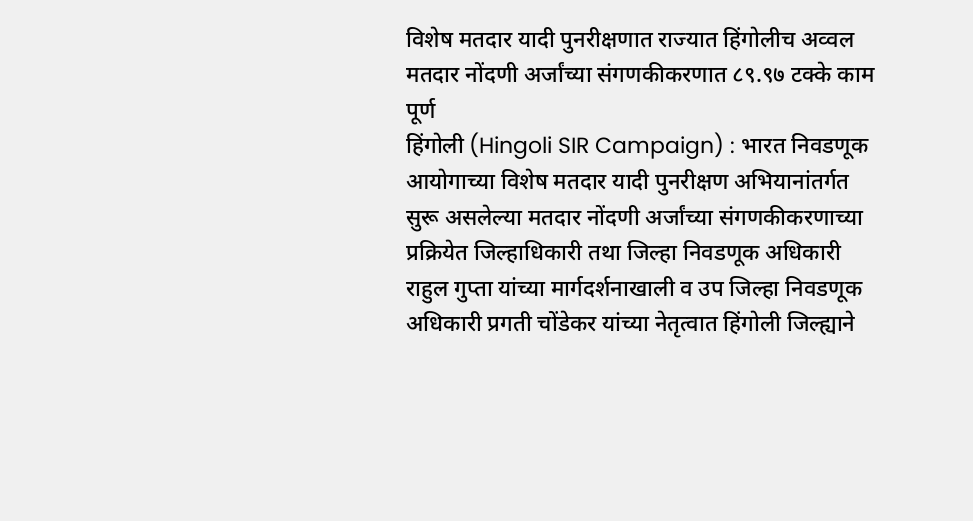विशेष मतदार यादी पुनरीक्षणात राज्यात हिंगोलीच अव्वल
मतदार नोंदणी अर्जांच्या संगणकीकरणात ८९.९७ टक्के काम पूर्ण
हिंगोली (Hingoli SIR Campaign) : भारत निवडणूक आयोगाच्या विशेष मतदार यादी पुनरीक्षण अभियानांतर्गत सुरू असलेल्या मतदार नोंदणी अर्जांच्या संगणकीकरणाच्या प्रक्रियेत जिल्हाधिकारी तथा जिल्हा निवडणूक अधिकारी राहुल गुप्ता यांच्या मार्गदर्शनाखाली व उप जिल्हा निवडणूक अधिकारी प्रगती चोंडेकर यांच्या नेतृत्वात हिंगोली जिल्ह्याने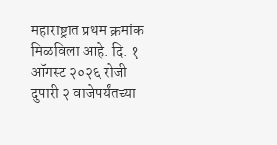महाराष्ट्रात प्रथम क्रमांक मिळविला आहे. दि. १ ऑगस्ट २०२६ रोजी दुपारी २ वाजेपर्यंतच्या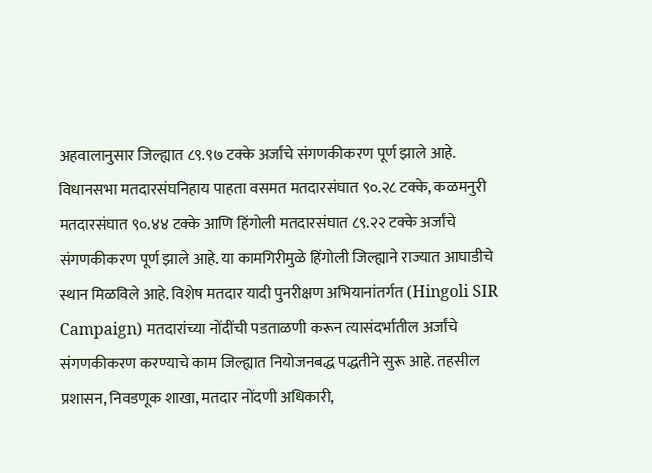अहवालानुसार जिल्ह्यात ८९.९७ टक्के अर्जांचे संगणकीकरण पूर्ण झाले आहे. विधानसभा मतदारसंघनिहाय पाहता वसमत मतदारसंघात ९०.२८ टक्के, कळमनुरी मतदारसंघात ९०.४४ टक्के आणि हिंगोली मतदारसंघात ८९.२२ टक्के अर्जांचे संगणकीकरण पूर्ण झाले आहे. या कामगिरीमुळे हिंगोली जिल्ह्याने राज्यात आघाडीचे स्थान मिळविले आहे. विशेष मतदार यादी पुनरीक्षण अभियानांतर्गत (Hingoli SIR Campaign) मतदारांच्या नोंदींची पडताळणी करून त्यासंदर्भातील अर्जांचे संगणकीकरण करण्याचे काम जिल्ह्यात नियोजनबद्ध पद्धतीने सुरू आहे. तहसील प्रशासन, निवडणूक शाखा, मतदार नोंदणी अधिकारी,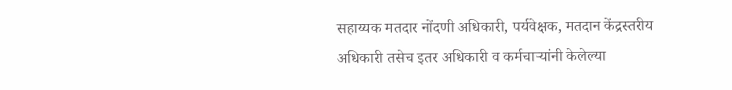सहाय्यक मतदार नोंदणी अधिकारी, पर्यवेक्षक, मतदान केंद्रस्तरीय अधिकारी तसेच इतर अधिकारी व कर्मचाऱ्यांनी केलेल्या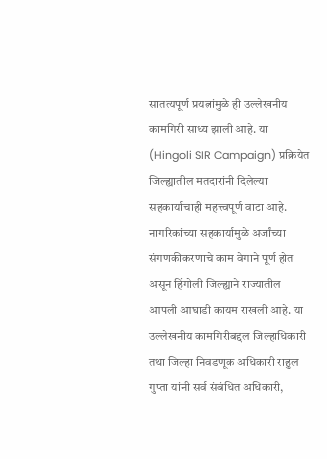सातत्यपूर्ण प्रयत्नांमुळे ही उल्लेखनीय कामगिरी साध्य झाली आहे. या (Hingoli SIR Campaign) प्रक्रियेत जिल्ह्यातील मतदारांनी दिलेल्या सहकार्याचाही महत्त्वपूर्ण वाटा आहे. नागरिकांच्या सहकार्यामुळे अर्जांच्या संगणकीकरणाचे काम वेगाने पूर्ण होत असून हिंगोली जिल्ह्याने राज्यातील आपली आघाडी कायम राखली आहे. या उल्लेखनीय कामगिरीबद्दल जिल्हाधिकारी तथा जिल्हा निवडणूक अधिकारी राहुल गुप्ता यांनी सर्व संबंधित अधिकारी,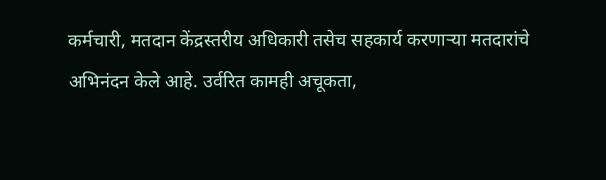कर्मचारी, मतदान केंद्रस्तरीय अधिकारी तसेच सहकार्य करणाऱ्या मतदारांचे अभिनंदन केले आहे. उर्वरित कामही अचूकता,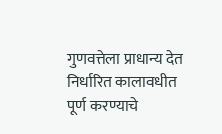गुणवत्तेला प्राधान्य देत निर्धारित कालावधीत पूर्ण करण्याचे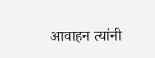आवाहन त्यांनी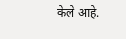केले आहे.